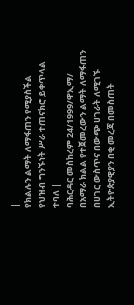|
የክልሉን ልማት ለማፋጠን የሚያስችል የህዝብ ግንኙነት ሥራ ተጠናክሮ ይቀጥላል ተባለ |
ባሕርዳር መስከረም 24/1999/ዋኢማ/ በአማራ ክልል የተጀመረውን ልማት ለማፋጠን በሀገር ውስጥና በውጭ ሀገራት ለሚገኙ ኢትዮጵያዊያን በቂ መረጃ በመስጠት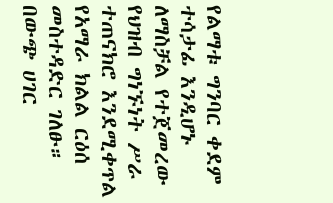የልማቱ ግንባር ቀደም ተሳታፊ እንዲሆኑ ለማስቻል የተጀመረው የህዝብ ግነኙነት ሥራ ተጠናክሮ እንደሚቀጥል የአማራ ክልል ርዕሰ መስተዳድር ገለፁ። በውጭ ሀገር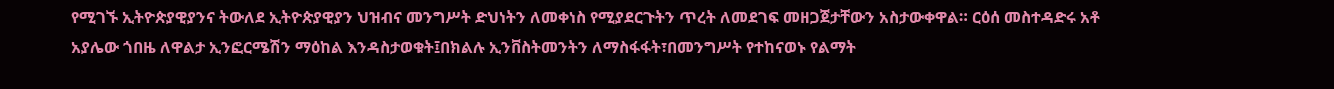የሚገኙ ኢትዮጵያዊያንና ትውለደ ኢትዮጵያዊያን ህዝብና መንግሥት ድህነትን ለመቀነስ የሚያደርጉትን ጥረት ለመደገፍ መዘጋጀታቸውን አስታውቀዋል። ርዕሰ መስተዳድሩ አቶ አያሌው ጎበዜ ለዋልታ ኢንፎርሜሽን ማዕከል እንዳስታወቁት፤በክልሉ ኢንቨስትመንትን ለማስፋፋት፣በመንግሥት የተከናወኑ የልማት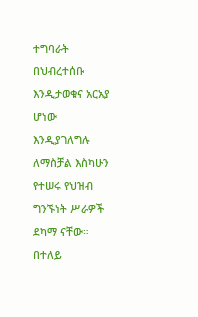ተግባራት በህብረተሰቡ እንዲታወቁና አርአያ ሆነው እንዲያገለግሉ ለማስቻል እስካሁን የተሠሩ የህዝብ ግንኙነት ሥራዎች ደካማ ናቸው። በተለይ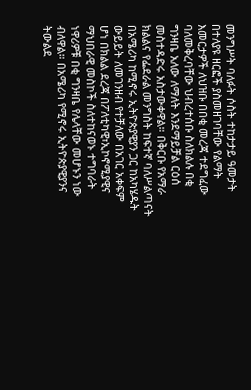መንግሥት ባለፉት ሶስት ተከታታይ ዓመታት በተለያዩ ዘርፎች ያስመዘገባቸው የልማት እመርታዎች ለህዝቡ በበቂ መረጃ ተደግፈው ባለመቅረባቸው ህብረተሰቡ ስለክልሉ በቂ ግንዛቤ አለው ለማለት እንደማይቻል ርዕሰ መስተዳድሩ አስታውቀዋል። በቅርቡ የአማራ ክልልና የፌደራል መንግስት ከፍተኛ ባለሥልጣናት በአሜሪካ ከሚኖሩ ኢትዮጵያዊያን ጋር ከአካሄዱት ውይይት ለመገንዘብ የተቻለው በአገር አቀፍም ሆነ በክልል ደረጃ በፖለቲካዊ፣ኢኮኖሚያዊና ማህበራዊ መስኮች ስለተከናወኑ ተግባራት ነዋሪዎቹ በቂ ግንዛቤ የሌላቸው መሆኑን ነው ብለዋል። በአሜሪካ የሚኖሩ ኢትዮጵያዊያንና ትውልደ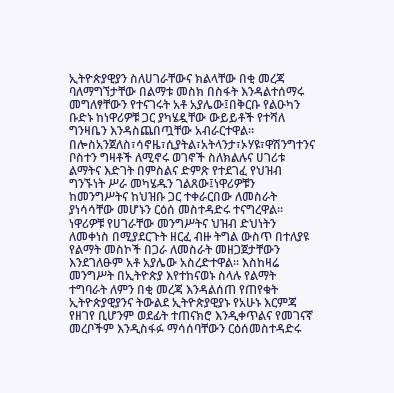ኢትዮጵያዊያን ስለሀገራቸውና ክልላቸው በቂ መረጃ ባለማግኘታቸው በልማቱ መስክ በስፋት እንዳልተሰማሩ መግለፃቸውን የተናገሩት አቶ አያሌው፤በቅርቡ የልዑካን ቡድኑ ከነዋሪዎቹ ጋር ያካሄዷቸው ውይይቶች የተሻለ ግንዛቤን እንዳስጨበጧቸው አብራርተዋል። በሎስአንጀለስ፣ሳኖዜ፣ሲያትል፣አትላንታ፣ኦሃዩ፣ዋሽንግተንና ቦስተን ግዛቶች ለሚኖሩ ወገኖች ስለክልሉና ሀገሪቱ ልማትና እድገት በምስልና ድምጽ የተደገፈ የህዝብ ግንኙነት ሥራ መካሄዱን ገልጸው፤ነዋሪዎቹን ከመንግሥትና ከህዝቡ ጋር ተቀራርበው ለመስራት ያነሳሳቸው መሆኑን ርዕሰ መስተዳድሩ ተናግረዋል። ነዋሪዎቹ የሀገራቸው መንግሥትና ህዝብ ድህነትን ለመቀነስ በሚያደርጉት ዘርፈ ብዙ ትግል ውስጥ በተለያዩ የልማት መስኮች በጋራ ለመስራት መዘጋጀታቸውን እንደገለፁም አቶ አያሌው አስረድተዋል። እስከዛሬ መንግሥት በኢትዮጵያ እየተከናወኑ ስላሉ የልማት ተግባራት ለምን በቂ መረጃ እንዳልሰጠ የጠየቁት ኢትዮጵያዊያንና ትውልደ ኢትዮጵያዊያኑ የአሁኑ እርምጃ የዘገየ ቢሆንም ወደፊት ተጠናክሮ እንዲቀጥልና የመገናኛ መረቦችም እንዲስፋፉ ማሳሰባቸውን ርዕሰመስተዳድሩ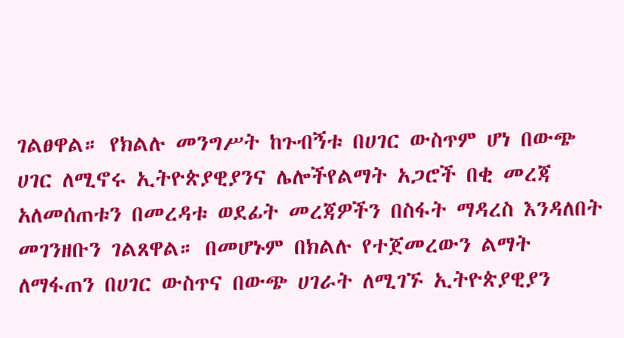ገልፀዋል። የክልሉ መንግሥት ከጉብኝቱ በሀገር ውስጥም ሆነ በውጭ ሀገር ለሚኖሩ ኢትዮጵያዊያንና ሌሎችየልማት አጋሮች በቂ መረጃ አለመሰጠቱን በመረዳቱ ወደፊት መረጃዎችን በስፋት ማዳረስ እንዳለበት መገንዘቡን ገልጸዋል። በመሆኑም በክልሉ የተጀመረውን ልማት ለማፋጠን በሀገር ውስጥና በውጭ ሀገራት ለሚገኙ ኢትዮጵያዊያን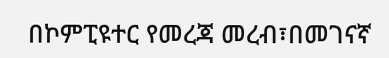በኮምፒዩተር የመረጃ መረብ፣በመገናኛ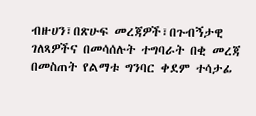ብዙሀን፣በጽሁፍ መረጃዎች፣በጉብኝታዊ ገለጻዎችና በመሳሰሉት ተግባራት በቂ መረጃ በመስጠት የልማቱ ግንባር ቀደም ተሳታፊ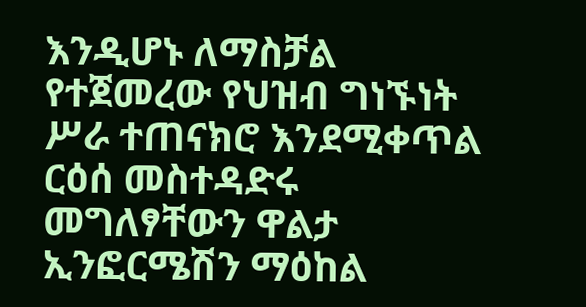እንዲሆኑ ለማስቻል የተጀመረው የህዝብ ግነኙነት ሥራ ተጠናክሮ እንደሚቀጥል ርዕሰ መስተዳድሩ መግለፃቸውን ዋልታ ኢንፎርሜሽን ማዕከል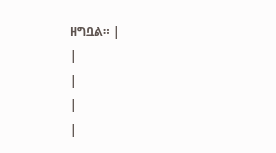ዘግቧል። |
|
|
|
|